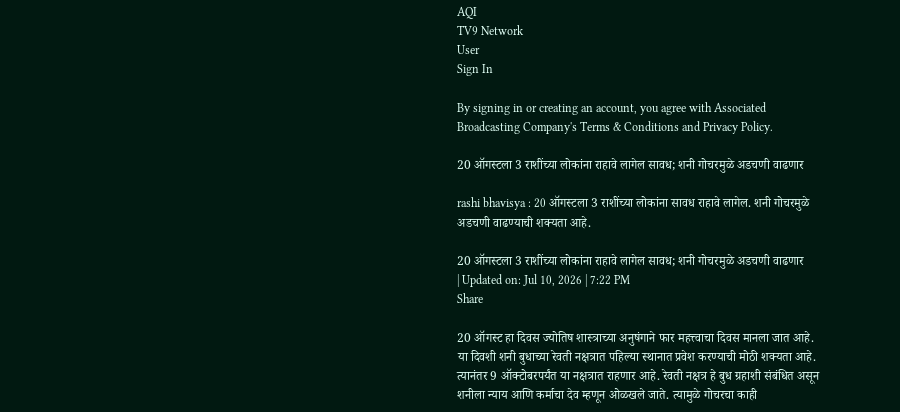AQI
TV9 Network
User
Sign In

By signing in or creating an account, you agree with Associated Broadcasting Company's Terms & Conditions and Privacy Policy.

20 ऑगस्टला 3 राशींच्या लोकांना राहावे लागेल सावध; शनी गोचरमुळे अडचणी वाढणार

rashi bhavisya : 20 ऑगस्टला 3 राशींच्या लोकांना सावध राहावे लागेल. शनी गोचरमुळे अडचणी वाढण्याची शक्यता आहे.

20 ऑगस्टला 3 राशींच्या लोकांना राहावे लागेल सावध; शनी गोचरमुळे अडचणी वाढणार
| Updated on: Jul 10, 2026 | 7:22 PM
Share

20 ऑगस्ट हा दिवस ज्योतिष शास्त्राच्या अनुषंगाने फार महत्त्वाचा दिवस मानला जात आहे. या दिवशी शनी बुधाच्या रेवती नक्षत्रात पहिल्या स्थानात प्रवेश करण्याची मोठी शक्यता आहे. त्यानंतर 9 ऑक्टोबरपर्यंत या नक्षत्रात राहणार आहे. रेवती नक्षत्र हे बुध ग्रहाशी संबंधित असून शनीला न्याय आणि कर्माचा देव म्हणून ओळखले जाते. त्यामुळे गोचरचा काही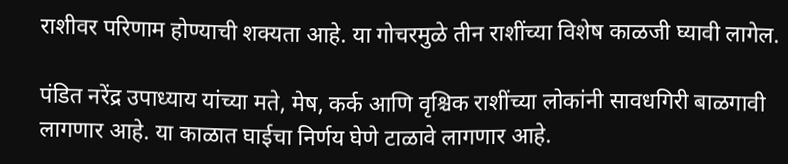राशीवर परिणाम होण्याची शक्यता आहे. या गोचरमुळे तीन राशींच्या विशेष काळजी घ्यावी लागेल.

पंडित नरेंद्र उपाध्याय यांच्या मते, मेष, कर्क आणि वृश्चिक राशींच्या लोकांनी सावधगिरी बाळगावी लागणार आहे. या काळात घाईचा निर्णय घेणे टाळावे लागणार आहे.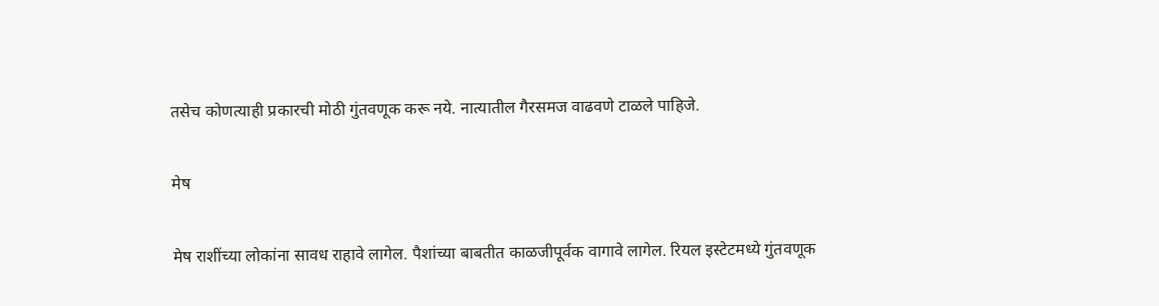तसेच कोणत्याही प्रकारची मोठी गुंतवणूक करू नये. नात्यातील गैरसमज वाढवणे टाळले पाहिजे.

मेष

मेष राशींच्या लोकांना सावध राहावे लागेल. पैशांच्या बाबतीत काळजीपूर्वक वागावे लागेल. रियल इस्टेटमध्ये गुंतवणूक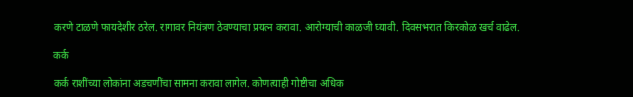करणे टाळणे फायदेशीर ठरेल. रागावर नियंत्रण ठेवण्याचा प्रयत्न करावा. आरोग्याची काळजी घ्यावी. दिवसभरात किरकोळ खर्च वाढेल.

कर्क

कर्क राशींच्या लोकांना अडचणींचा सामना करावा लागेल. कोणत्याही गोष्टीचा अधिक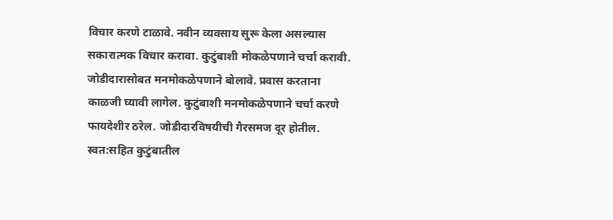विचार करणे टाळावे. नवीन व्यवसाय सुरू केला असल्यास सकारात्मक विचार करावा. कुटुंबाशी मोकळेपणाने चर्चा करावी. जोडीदारासोबत मनमोकळेपणाने बोलावे. प्रवास करताना काळजी घ्यावी लागेल. कुटुंबाशी मनमोकळेपणाने चर्चा करणे फायदेशीर ठरेल. जोडीदारविषयीची गैरसमज दूर होतील. स्वत:सहित कुटुंबातील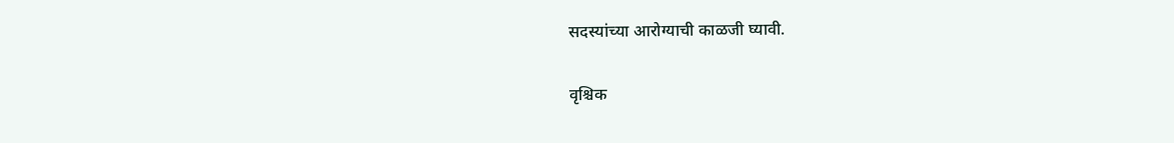सदस्यांच्या आरोग्याची काळजी घ्यावी.

वृश्चिक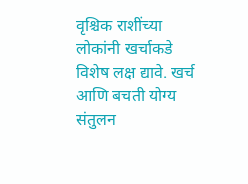वृश्चिक राशींच्या लोकांनी खर्चाकडे विशेष लक्ष द्यावे. खर्च आणि बचती योग्य संतुलन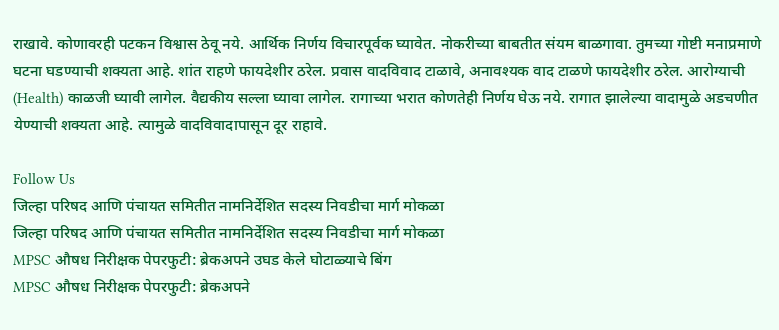राखावे. कोणावरही पटकन विश्वास ठेवू नये. आर्थिक निर्णय विचारपूर्वक घ्यावेत. नोकरीच्या बाबतीत संयम बाळगावा. तुमच्या गोष्टी मनाप्रमाणे घटना घडण्याची शक्यता आहे. शांत राहणे फायदेशीर ठरेल. प्रवास वादविवाद टाळावे, अनावश्यक वाद टाळणे फायदेशीर ठरेल. आरोग्याची (Health) काळजी घ्यावी लागेल. वैद्यकीय सल्ला घ्यावा लागेल. रागाच्या भरात कोणतेही निर्णय घेऊ नये. रागात झालेल्या वादामुळे अडचणीत येण्याची शक्यता आहे. त्यामुळे वादविवादापासून दूर राहावे.

Follow Us
जिल्हा परिषद आणि पंचायत समितीत नामनिर्देशित सदस्य निवडीचा मार्ग मोकळा
जिल्हा परिषद आणि पंचायत समितीत नामनिर्देशित सदस्य निवडीचा मार्ग मोकळा
MPSC औषध निरीक्षक पेपरफुटी: ब्रेकअपने उघड केले घोटाळ्याचे बिंग
MPSC औषध निरीक्षक पेपरफुटी: ब्रेकअपने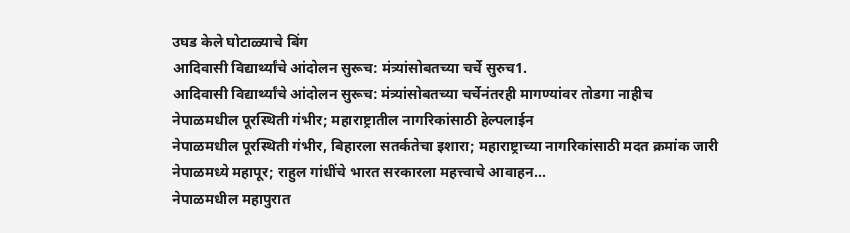उघड केले घोटाळ्याचे बिंग
आदिवासी विद्यार्थ्यांचे आंदोलन सुरूच: मंत्र्यांसोबतच्या चर्चे सुरुच1.
आदिवासी विद्यार्थ्यांचे आंदोलन सुरूच: मंत्र्यांसोबतच्या चर्चेनंतरही मागण्यांवर तोडगा नाहीच
नेपाळमधील पूरस्थिती गंभीर; महाराष्ट्रातील नागरिकांसाठी हेल्पलाईन
नेपाळमधील पूरस्थिती गंभीर, बिहारला सतर्कतेचा इशारा; महाराष्ट्राच्या नागरिकांसाठी मदत क्रमांक जारी
नेपाळमध्ये महापूर; राहुल गांधींचे भारत सरकारला महत्त्वाचे आवाहन...
नेपाळमधील महापुरात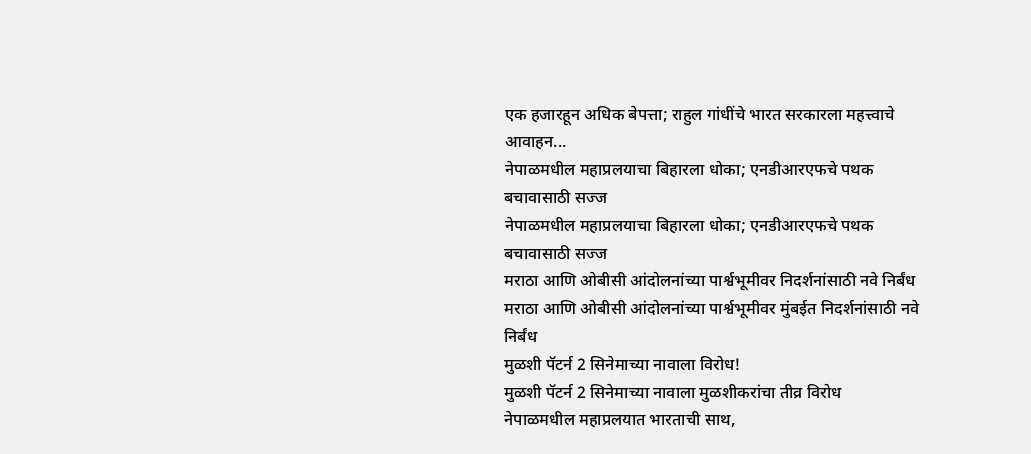एक हजारहून अधिक बेपत्ता; राहुल गांधींचे भारत सरकारला महत्त्वाचे आवाहन...
नेपाळमधील महाप्रलयाचा बिहारला धोका; एनडीआरएफचे पथक बचावासाठी सज्ज
नेपाळमधील महाप्रलयाचा बिहारला धोका; एनडीआरएफचे पथक बचावासाठी सज्ज
मराठा आणि ओबीसी आंदोलनांच्या पार्श्वभूमीवर निदर्शनांसाठी नवे निर्बंध
मराठा आणि ओबीसी आंदोलनांच्या पार्श्वभूमीवर मुंबईत निदर्शनांसाठी नवे निर्बंध
मुळशी पॅटर्न 2 सिनेमाच्या नावाला विरोध!
मुळशी पॅटर्न 2 सिनेमाच्या नावाला मुळशीकरांचा तीव्र विरोध
नेपाळमधील महाप्रलयात भारताची साथ,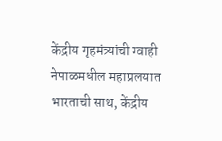केंद्रीय गृहमंत्र्यांची ग्वाही
नेपाळमधील महाप्रलयात भारताची साथ, केंद्रीय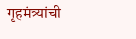गृहमंत्र्यांची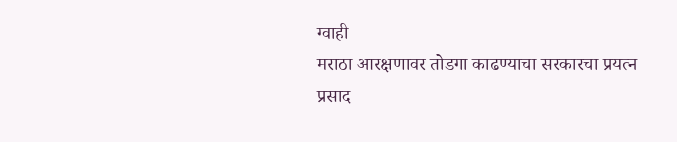ग्वाही
मराठा आरक्षणावर तोडगा काढण्याचा सरकारचा प्रयत्न
प्रसाद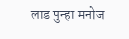लाड पुन्हा मनोज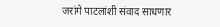जरांगे पाटलांशी संवाद साधणार